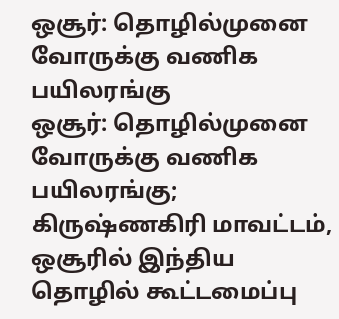ஒசூர்: தொழில்முனை வோருக்கு வணிக பயிலரங்கு
ஒசூர்: தொழில்முனை வோருக்கு வணிக பயிலரங்கு;
கிருஷ்ணகிரி மாவட்டம், ஒசூரில் இந்திய தொழில் கூட்டமைப்பு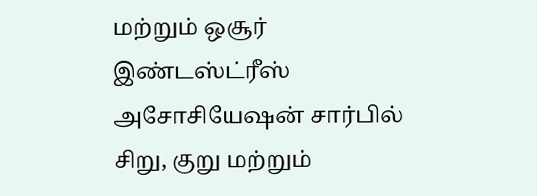மற்றும் ஒசூர் இண்டஸ்ட்ரீஸ் அசோசியேஷன் சார்பில் சிறு, குறு மற்றும்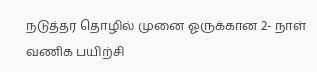நடுத்தர தொழில் முனை ஓருக்கான 2- நாள் வணிக பயிற்சி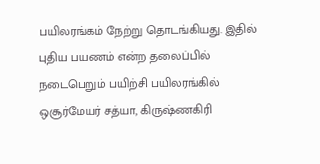பயிலரங்கம் நேற்று தொடங்கியது. இதில் புதிய பயணம் என்ற தலைப்பில் நடைபெறும் பயிற்சி பயிலரங்கில் ஒசூர்மேயர் சத்யா, கிருஷ்ணகிரி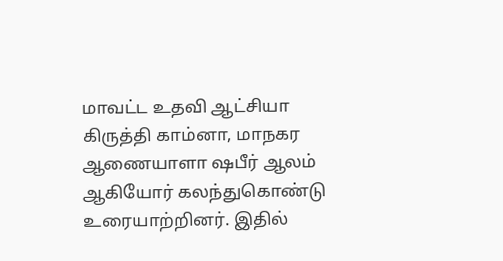மாவட்ட உதவி ஆட்சியா கிருத்தி காம்னா, மாநகர ஆணையாளா ஷபீர் ஆலம் ஆகியோர் கலந்துகொண்டு உரையாற்றினர். இதில்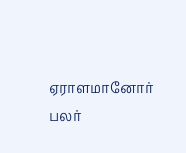ஏராளமானோர் பலர்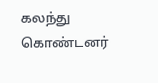கலந்து கொண்டனர்